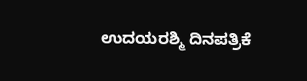ಉದಯರಶ್ಮಿ ದಿನಪತ್ರಿಕೆ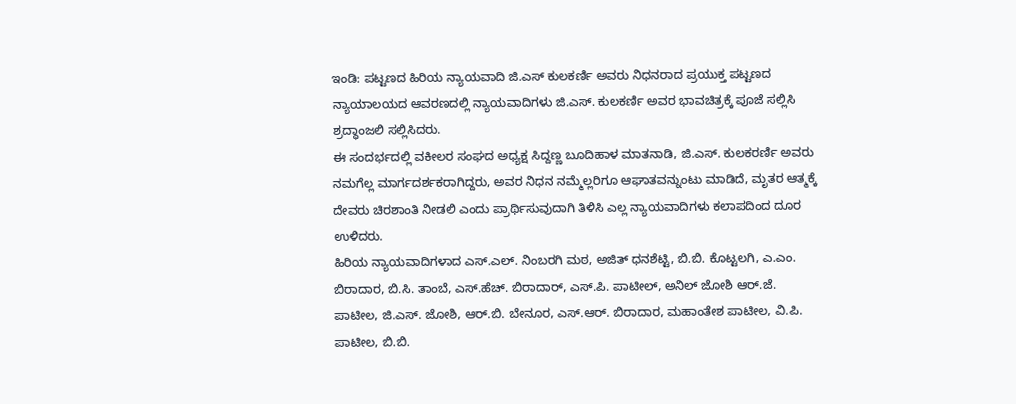ಇಂಡಿ: ಪಟ್ಟಣದ ಹಿರಿಯ ನ್ಯಾಯವಾದಿ ಜಿ.ಎಸ್ ಕುಲಕರ್ಣಿ ಅವರು ನಿಧನರಾದ ಪ್ರಯುಕ್ತ ಪಟ್ಟಣದ ನ್ಯಾಯಾಲಯದ ಆವರಣದಲ್ಲಿ ನ್ಯಾಯವಾದಿಗಳು ಜಿ.ಎಸ್. ಕುಲಕರ್ಣಿ ಅವರ ಭಾವಚಿತ್ರಕ್ಕೆ ಪೂಜೆ ಸಲ್ಲಿಸಿ ಶ್ರದ್ಧಾಂಜಲಿ ಸಲ್ಲಿಸಿದರು.
ಈ ಸಂದರ್ಭದಲ್ಲಿ ವಕೀಲರ ಸಂಘದ ಅಧ್ಯಕ್ಷ ಸಿದ್ದಣ್ಣ ಬೂದಿಹಾಳ ಮಾತನಾಡಿ, ಜಿ.ಎಸ್. ಕುಲಕರರ್ಣಿ ಅವರು ನಮಗೆಲ್ಲ ಮಾರ್ಗದರ್ಶಕರಾಗಿದ್ದರು, ಅವರ ನಿಧನ ನಮ್ಮೆಲ್ಲರಿಗೂ ಆಘಾತವನ್ನುಂಟು ಮಾಡಿದೆ, ಮೃತರ ಆತ್ಮಕ್ಕೆ ದೇವರು ಚಿರಶಾಂತಿ ನೀಡಲಿ ಎಂದು ಪ್ರಾರ್ಥಿಸುವುದಾಗಿ ತಿಳಿಸಿ ಎಲ್ಲ ನ್ಯಾಯವಾದಿಗಳು ಕಲಾಪದಿಂದ ದೂರ ಉಳಿದರು.
ಹಿರಿಯ ನ್ಯಾಯವಾದಿಗಳಾದ ಎಸ್.ಎಲ್. ನಿಂಬರಗಿ ಮಠ, ಅಜಿತ್ ಧನಶೆಟ್ಟಿ, ಬಿ.ಬಿ. ಕೊಟ್ಟಲಗಿ, ಎ.ಎಂ. ಬಿರಾದಾರ, ಬಿ.ಸಿ. ತಾಂಬೆ, ಎಸ್.ಹೆಚ್. ಬಿರಾದಾರ್, ಎಸ್.ಪಿ. ಪಾಟೀಲ್, ಅನಿಲ್ ಜೋಶಿ ಆರ್.ಜೆ. ಪಾಟೀಲ, ಜಿ.ಎಸ್. ಜೋಶಿ, ಆರ್.ಬಿ. ಬೇನೂರ, ಎಸ್.ಆರ್. ಬಿರಾದಾರ, ಮಹಾಂತೇಶ ಪಾಟೀಲ, ವಿ.ಪಿ. ಪಾಟೀಲ, ಬಿ.ಬಿ.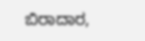ಬಿರಾದಾರ,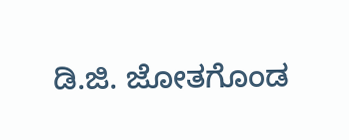ಡಿ.ಜಿ. ಜೋತಗೊಂಡ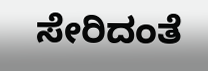ಸೇರಿದಂತೆ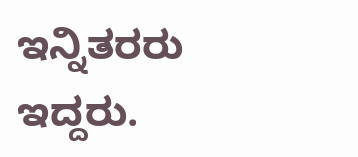ಇನ್ನಿತರರು ಇದ್ದರು.